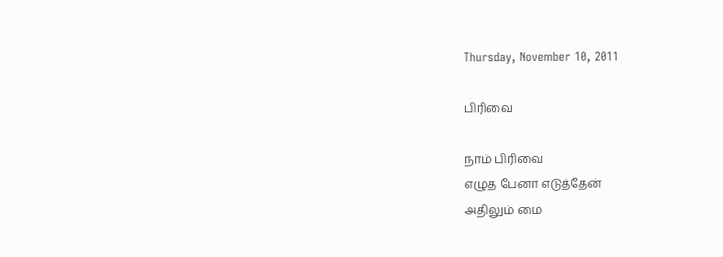Thursday, November 10, 2011

பிரிவை

நாம் பிரிவை
எழுத பேனா எடுத்தேன்
அதிலும் மை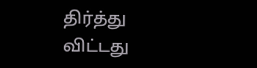திர்த்து விட்டது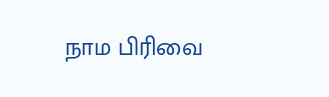நாம பிரிவை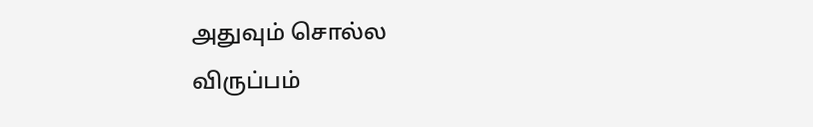அதுவும் சொல்ல
விருப்பம்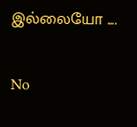இல்லையோ ....

No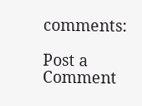comments:

Post a Comment